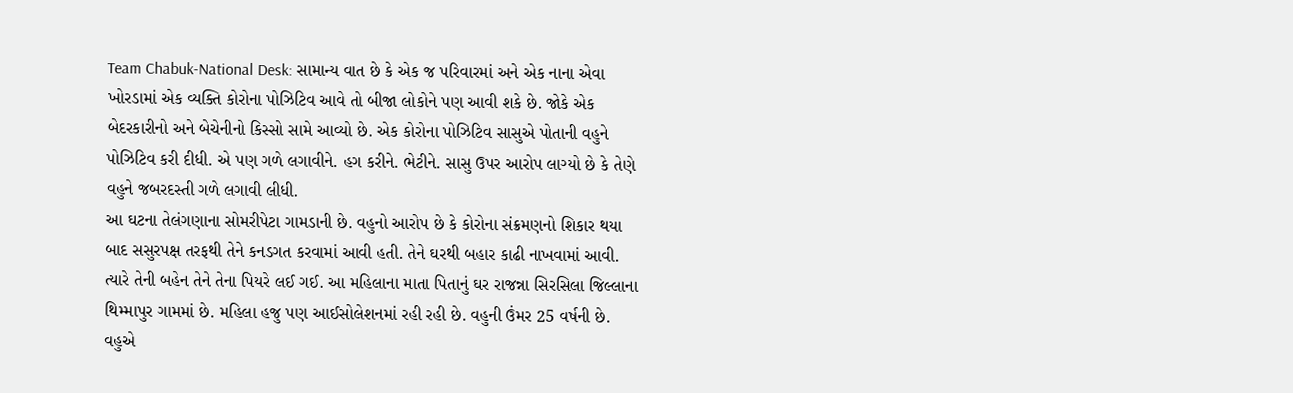Team Chabuk-National Desk: સામાન્ય વાત છે કે એક જ પરિવારમાં અને એક નાના એવા ખોરડામાં એક વ્યક્તિ કોરોના પોઝિટિવ આવે તો બીજા લોકોને પણ આવી શકે છે. જોકે એક બેદરકારીનો અને બેચેનીનો કિસ્સો સામે આવ્યો છે. એક કોરોના પોઝિટિવ સાસુએ પોતાની વહુને પોઝિટિવ કરી દીધી. એ પણ ગળે લગાવીને. હગ કરીને. ભેટીને. સાસુ ઉપર આરોપ લાગ્યો છે કે તેણે વહુને જબરદસ્તી ગળે લગાવી લીધી.
આ ઘટના તેલંગણાના સોમરીપેટા ગામડાની છે. વહુનો આરોપ છે કે કોરોના સંક્રમણનો શિકાર થયા બાદ સસુરપક્ષ તરફથી તેને કનડગત કરવામાં આવી હતી. તેને ઘરથી બહાર કાઢી નાખવામાં આવી. ત્યારે તેની બહેન તેને તેના પિયરે લઈ ગઈ. આ મહિલાના માતા પિતાનું ઘર રાજન્ના સિરસિલા જિલ્લાના થિમ્માપુર ગામમાં છે. મહિલા હજુ પણ આઈસોલેશનમાં રહી રહી છે. વહુની ઉંમર 25 વર્ષની છે.
વહુએ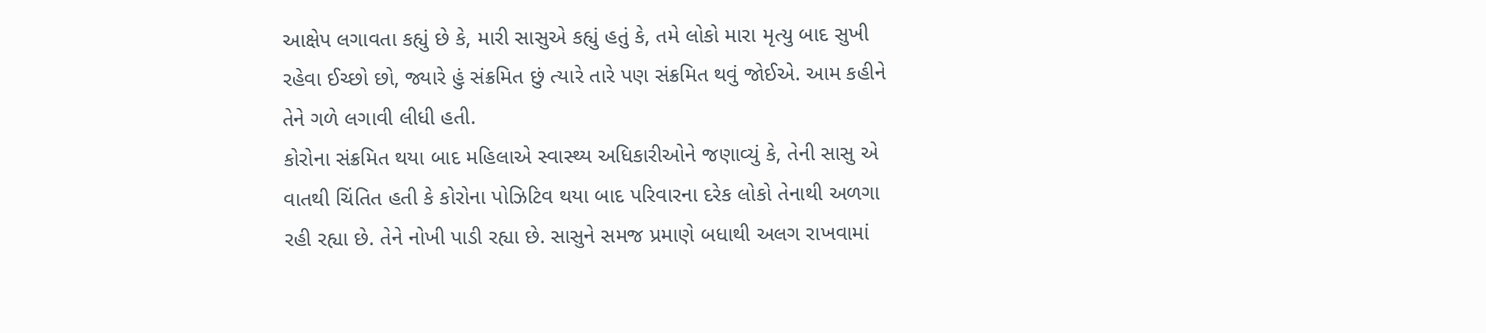આક્ષેપ લગાવતા કહ્યું છે કે, મારી સાસુએ કહ્યું હતું કે, તમે લોકો મારા મૃત્યુ બાદ સુખી રહેવા ઈચ્છો છો, જ્યારે હું સંક્રમિત છું ત્યારે તારે પણ સંક્રમિત થવું જોઈએ. આમ કહીને તેને ગળે લગાવી લીધી હતી.
કોરોના સંક્રમિત થયા બાદ મહિલાએ સ્વાસ્થ્ય અધિકારીઓને જણાવ્યું કે, તેની સાસુ એ વાતથી ચિંતિત હતી કે કોરોના પોઝિટિવ થયા બાદ પરિવારના દરેક લોકો તેનાથી અળગા રહી રહ્યા છે. તેને નોખી પાડી રહ્યા છે. સાસુને સમજ પ્રમાણે બધાથી અલગ રાખવામાં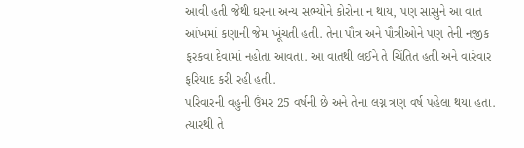આવી હતી જેથી ઘરના અન્ય સભ્યોને કોરોના ન થાય, પણ સાસુને આ વાત આંખમાં કણાની જેમ ખૂંચતી હતી. તેના પૌત્ર અને પૌત્રીઓને પણ તેની નજીક ફરકવા દેવામાં નહોતા આવતા. આ વાતથી લઈને તે ચિંતિત હતી અને વારંવાર ફરિયાદ કરી રહી હતી.
પરિવારની વહુની ઉંમર 25 વર્ષની છે અને તેના લગ્ન ત્રણ વર્ષ પહેલા થયા હતા. ત્યારથી તે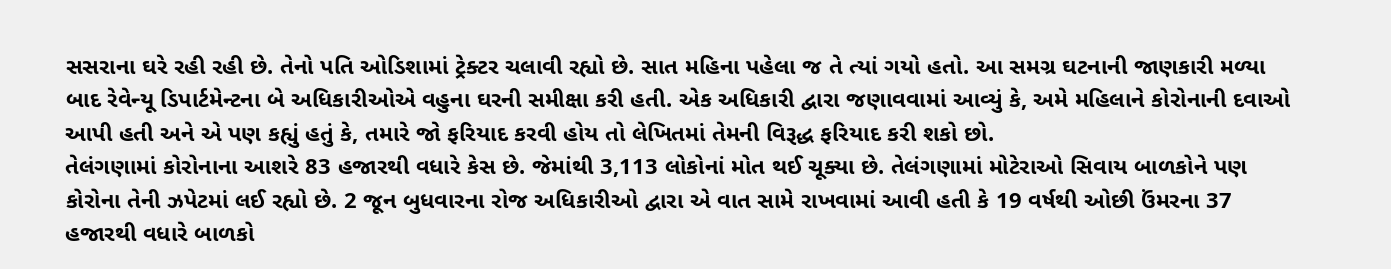સસરાના ઘરે રહી રહી છે. તેનો પતિ ઓડિશામાં ટ્રેક્ટર ચલાવી રહ્યો છે. સાત મહિના પહેલા જ તે ત્યાં ગયો હતો. આ સમગ્ર ઘટનાની જાણકારી મળ્યા બાદ રેવેન્યૂ ડિપાર્ટમેન્ટના બે અધિકારીઓએ વહુના ઘરની સમીક્ષા કરી હતી. એક અધિકારી દ્વારા જણાવવામાં આવ્યું કે, અમે મહિલાને કોરોનાની દવાઓ આપી હતી અને એ પણ કહ્યું હતું કે, તમારે જો ફરિયાદ કરવી હોય તો લેખિતમાં તેમની વિરૂદ્ધ ફરિયાદ કરી શકો છો.
તેલંગણામાં કોરોનાના આશરે 83 હજારથી વધારે કેસ છે. જેમાંથી 3,113 લોકોનાં મોત થઈ ચૂક્યા છે. તેલંગણામાં મોટેરાઓ સિવાય બાળકોને પણ કોરોના તેની ઝપેટમાં લઈ રહ્યો છે. 2 જૂન બુધવારના રોજ અધિકારીઓ દ્વારા એ વાત સામે રાખવામાં આવી હતી કે 19 વર્ષથી ઓછી ઉંમરના 37 હજારથી વધારે બાળકો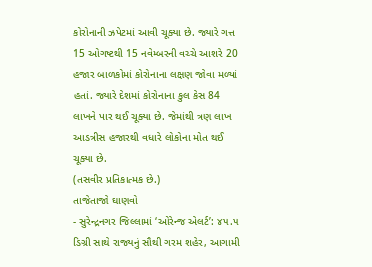કોરોનાની ઝપેટમાં આવી ચૂક્યા છે. જ્યારે ગત્ત 15 ઓગષ્ટથી 15 નવેમ્બરની વચ્ચે આશરે 20 હજાર બાળકોમાં કોરોનાના લક્ષણ જોવા મળ્યાં હતાં. જ્યારે દેશમાં કોરોનાના કુલ કેસ 84 લાખને પાર થઈ ચૂક્યા છે. જેમાંથી ત્રણ લાખ આડત્રીસ હજારથી વધારે લોકોના મોત થઈ ચૂક્યા છે.
(તસવીર પ્રતિકાત્મક છે.)
તાજેતાજો ઘાણવો
- સુરેન્દ્રનગર જિલ્લામાં ‘ઓરેન્જ એલર્ટ’: ૪૫.૫ ડિગ્રી સાથે રાજ્યનું સૌથી ગરમ શહેર, આગામી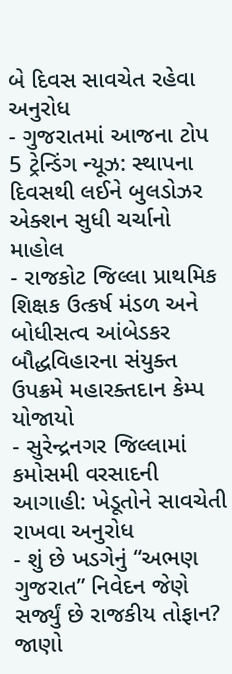બે દિવસ સાવચેત રહેવા અનુરોધ
- ગુજરાતમાં આજના ટોપ 5 ટ્રેન્ડિંગ ન્યૂઝ: સ્થાપના દિવસથી લઈને બુલડોઝર એક્શન સુધી ચર્ચાનો માહોલ
- રાજકોટ જિલ્લા પ્રાથમિક શિક્ષક ઉત્કર્ષ મંડળ અને બોધીસત્વ આંબેડકર બૌદ્ધવિહારના સંયુક્ત ઉપક્રમે મહારક્તદાન કેમ્પ યોજાયો
- સુરેન્દ્રનગર જિલ્લામાં કમોસમી વરસાદની આગાહી: ખેડૂતોને સાવચેતી રાખવા અનુરોધ
- શું છે ખડગેનું “અભણ ગુજરાત” નિવેદન જેણે સર્જ્યું છે રાજકીય તોફાન? જાણો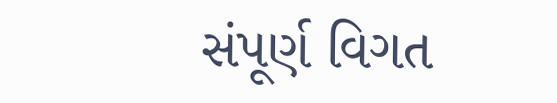સંપૂર્ણ વિગત